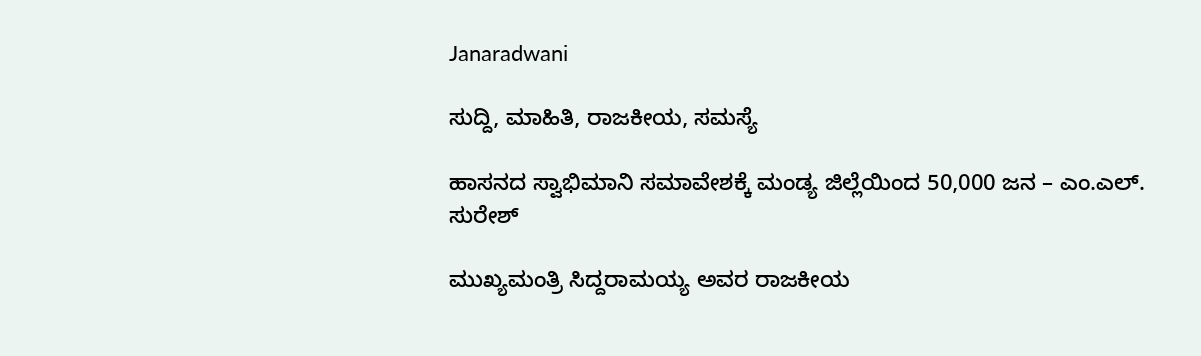Janaradwani

ಸುದ್ದಿ, ಮಾಹಿತಿ, ರಾಜಕೀಯ, ಸಮಸ್ಯೆ

ಹಾಸನದ ಸ್ವಾಭಿಮಾನಿ ಸಮಾವೇಶಕ್ಕೆ ಮಂಡ್ಯ ಜಿಲ್ಲೆಯಿಂದ 50,000 ಜನ – ಎಂ.ಎಲ್. ಸುರೇಶ್

ಮುಖ್ಯಮಂತ್ರಿ ಸಿದ್ದರಾಮಯ್ಯ ಅವರ ರಾಜಕೀಯ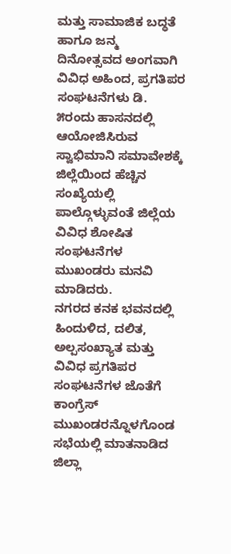ಮತ್ತು ಸಾಮಾಜಿಕ ಬದ್ಧತೆ ಹಾಗೂ ಜನ್ಮ ದಿನೋತ್ಸವದ ಅಂಗವಾಗಿ ವಿವಿಧ ಅಹಿಂದ, ಪ್ರಗತಿಪರ ಸಂಘಟನೆಗಳು ಡಿ. ೫ರಂದು ಹಾಸನದಲ್ಲಿ ಆಯೋಜಿಸಿರುವ ಸ್ವಾಭಿಮಾನಿ ಸಮಾವೇಶಕ್ಕೆ ಜಿಲ್ಲೆಯಿಂದ ಹೆಚ್ಚಿನ ಸಂಖ್ಯೆಯಲ್ಲಿ ಪಾಲ್ಗೊಳ್ಳುವಂತೆ ಜಿಲ್ಲೆಯ ವಿವಿಧ ಶೋಷಿತ ಸಂಘಟನೆಗಳ ಮುಖಂಡರು ಮನವಿ ಮಾಡಿದರು.
ನಗರದ ಕನಕ ಭವನದಲ್ಲಿ ಹಿಂದುಳಿದ, ದಲಿತ, ಅಲ್ಪಸಂಖ್ಯಾತ ಮತ್ತು ವಿವಿಧ ಪ್ರಗತಿಪರ ಸಂಘಟನೆಗಳ ಜೊತೆಗೆ ಕಾಂಗ್ರೆಸ್ ಮುಖಂಡರನ್ನೊಳಗೊಂಡ ಸಭೆಯಲ್ಲಿ ಮಾತನಾಡಿದ ಜಿಲ್ಲಾ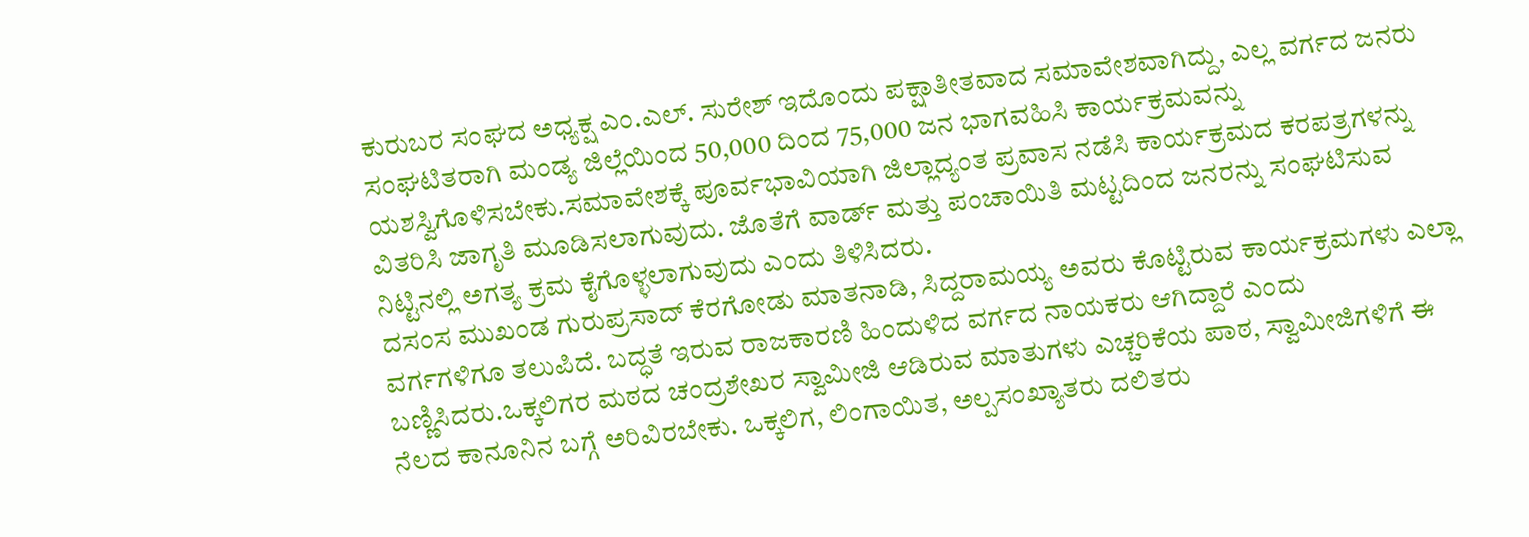ಕುರುಬರ ಸಂಘದ ಅಧ್ಯಕ್ಷ ಎಂ.ಎಲ್. ಸುರೇಶ್ ಇದೊಂದು ಪಕ್ಷಾತೀತವಾದ ಸಮಾವೇಶವಾಗಿದ್ದು, ಎಲ್ಲ ವರ್ಗದ ಜನರು ಸಂಘಟಿತರಾಗಿ ಮಂಡ್ಯ ಜಿಲ್ಲೆಯಿಂದ 50,000 ದಿಂದ 75,000 ಜನ ಭಾಗವಹಿಸಿ ಕಾರ್ಯಕ್ರಮವನ್ನು ಯಶಸ್ವಿಗೊಳಿಸಬೇಕು.ಸಮಾವೇಶಕ್ಕೆ ಪೂರ್ವಭಾವಿಯಾಗಿ ಜಿಲ್ಲಾದ್ಯಂತ ಪ್ರವಾಸ ನಡೆಸಿ ಕಾರ್ಯಕ್ರಮದ ಕರಪತ್ರಗಳನ್ನು ವಿತರಿಸಿ ಜಾಗೃತಿ ಮೂಡಿಸಲಾಗುವುದು. ಜೊತೆಗೆ ವಾರ್ಡ್ ಮತ್ತು ಪಂಚಾಯಿತಿ ಮಟ್ಟದಿಂದ ಜನರನ್ನು ಸಂಘಟಿಸುವ ನಿಟ್ಟಿನಲ್ಲಿ ಅಗತ್ಯ ಕ್ರಮ ಕೈಗೊಳ್ಳಲಾಗುವುದು ಎಂದು ತಿಳಿಸಿದರು.
ದಸಂಸ ಮುಖಂಡ ಗುರುಪ್ರಸಾದ್ ಕೆರಗೋಡು ಮಾತನಾಡಿ, ಸಿದ್ದರಾಮಯ್ಯ ಅವರು ಕೊಟ್ಟಿರುವ ಕಾರ್ಯಕ್ರಮಗಳು ಎಲ್ಲಾ ವರ್ಗಗಳಿಗೂ ತಲುಪಿದೆ. ಬದ್ಧತೆ ಇರುವ ರಾಜಕಾರಣಿ ಹಿಂದುಳಿದ ವರ್ಗದ ನಾಯಕರು ಆಗಿದ್ದಾರೆ ಎಂದು ಬಣ್ಣಿಸಿದರು.ಒಕ್ಕಲಿಗರ ಮಠದ ಚಂದ್ರಶೇಖರ ಸ್ವಾಮೀಜಿ ಆಡಿರುವ ಮಾತುಗಳು ಎಚ್ಚರಿಕೆಯ ಪಾಠ, ಸ್ವಾಮೀಜಿಗಳಿಗೆ ಈ ನೆಲದ ಕಾನೂನಿನ ಬಗ್ಗೆ ಅರಿವಿರಬೇಕು. ಒಕ್ಕಲಿಗ, ಲಿಂಗಾಯಿತ, ಅಲ್ಪಸಂಖ್ಯಾತರು ದಲಿತರು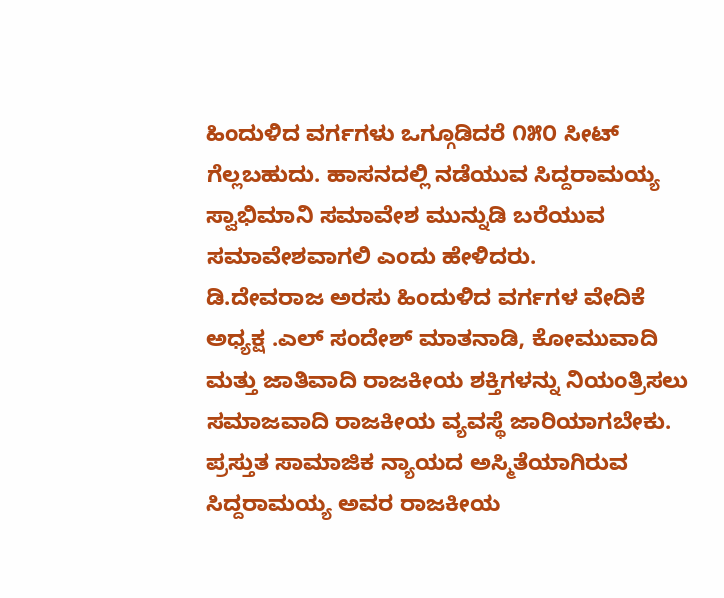ಹಿಂದುಳಿದ ವರ್ಗಗಳು ಒಗ್ಗೂಡಿದರೆ ೧೫೦ ಸೀಟ್ ಗೆಲ್ಲಬಹುದು. ಹಾಸನದಲ್ಲಿ ನಡೆಯುವ ಸಿದ್ದರಾಮಯ್ಯ ಸ್ವಾಭಿಮಾನಿ ಸಮಾವೇಶ ಮುನ್ನುಡಿ ಬರೆಯುವ ಸಮಾವೇಶವಾಗಲಿ ಎಂದು ಹೇಳಿದರು.
ಡಿ.ದೇವರಾಜ ಅರಸು ಹಿಂದುಳಿದ ವರ್ಗಗಳ ವೇದಿಕೆ ಅಧ್ಯಕ್ಷ .ಎಲ್ ಸಂದೇಶ್ ಮಾತನಾಡಿ, ಕೋಮುವಾದಿ ಮತ್ತು ಜಾತಿವಾದಿ ರಾಜಕೀಯ ಶಕ್ತಿಗಳನ್ನು ನಿಯಂತ್ರಿಸಲು ಸಮಾಜವಾದಿ ರಾಜಕೀಯ ವ್ಯವಸ್ಥೆ ಜಾರಿಯಾಗಬೇಕು. ಪ್ರಸ್ತುತ ಸಾಮಾಜಿಕ ನ್ಯಾಯದ ಅಸ್ಮಿತೆಯಾಗಿರುವ ಸಿದ್ದರಾಮಯ್ಯ ಅವರ ರಾಜಕೀಯ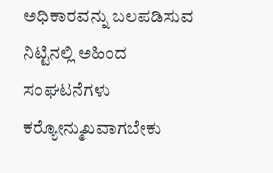ಅಧಿಕಾರವನ್ನು ಬಲಪಡಿಸುವ ನಿಟ್ಟಿನಲ್ಲಿ ಅಹಿಂದ ಸಂಘಟನೆಗಳು ಕರ‍್ಯೋನ್ಮುಖವಾಗಬೇಕು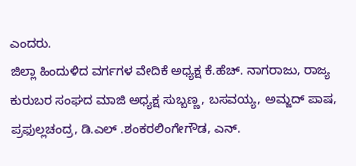ಎಂದರು.
ಜಿಲ್ಲಾ ಹಿಂದುಳಿದ ವರ್ಗಗಳ ವೇದಿಕೆ ಅಧ್ಯಕ್ಷ ಕೆ.ಹೆಚ್. ನಾಗರಾಜು, ರಾಜ್ಯ ಕುರುಬರ ಸಂಘದ ಮಾಜಿ ಅಧ್ಯಕ್ಷ ಸುಬ್ಬಣ್ಣ, ಬಸವಯ್ಯ, ಅಮ್ಜದ್ ಪಾಷ, ಪ್ರಫುಲ್ಲಚಂದ್ರ, ಡಿ.ಎಲ್ .ಶಂಕರಲಿಂಗೇಗೌಡ, ಎನ್.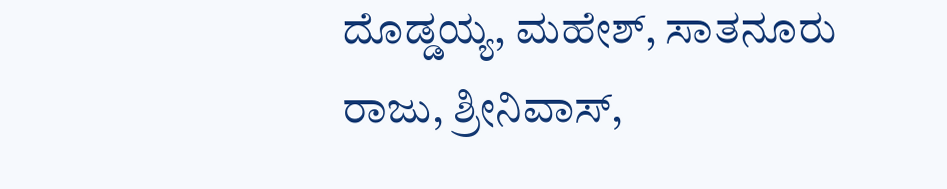ದೊಡ್ಡಯ್ಯ, ಮಹೇಶ್, ಸಾತನೂರು ರಾಜು, ಶ್ರೀನಿವಾಸ್,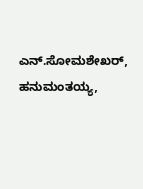ಎನ್.ಸೋಮಶೇಖರ್, ಹನುಮಂತಯ್ಯ,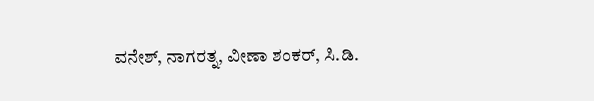ವನೇಶ್, ನಾಗರತ್ನ, ವೀಣಾ ಶಂಕರ್, ಸಿ.ಡಿ.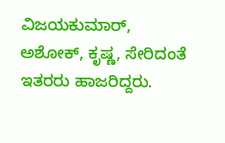ವಿಜಯಕುಮಾರ್, ಅಶೋಕ್, ಕೃಷ್ಣ, ಸೇರಿದಂತೆ ಇತರರು ಹಾಜರಿದ್ದರು.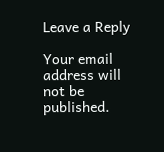Leave a Reply

Your email address will not be published.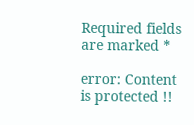Required fields are marked *

error: Content is protected !!